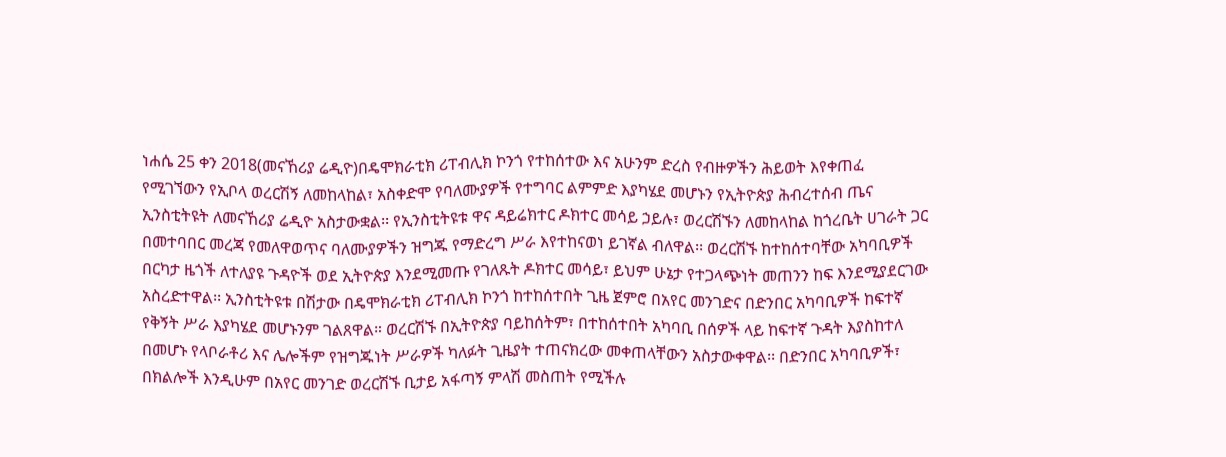ነሐሴ 25 ቀን 2018(መናኸሪያ ሬዲዮ)በዴሞክራቲክ ሪፐብሊክ ኮንጎ የተከሰተው እና አሁንም ድረስ የብዙዎችን ሕይወት እየቀጠፈ የሚገኘውን የኢቦላ ወረርሽኝ ለመከላከል፣ አስቀድሞ የባለሙያዎች የተግባር ልምምድ እያካሄደ መሆኑን የኢትዮጵያ ሕብረተሰብ ጤና ኢንስቲትዩት ለመናኸሪያ ሬዲዮ አስታውቋል፡፡ የኢንስቲትዩቱ ዋና ዳይሬክተር ዶክተር መሳይ ኃይሉ፣ ወረርሽኙን ለመከላከል ከጎረቤት ሀገራት ጋር በመተባበር መረጃ የመለዋወጥና ባለሙያዎችን ዝግጁ የማድረግ ሥራ እየተከናወነ ይገኛል ብለዋል፡፡ ወረርሽኙ ከተከሰተባቸው አካባቢዎች በርካታ ዜጎች ለተለያዩ ጉዳዮች ወደ ኢትዮጵያ እንደሚመጡ የገለጹት ዶክተር መሳይ፣ ይህም ሁኔታ የተጋላጭነት መጠንን ከፍ እንደሚያደርገው አስረድተዋል፡፡ ኢንስቲትዩቱ በሽታው በዴሞክራቲክ ሪፐብሊክ ኮንጎ ከተከሰተበት ጊዜ ጀምሮ በአየር መንገድና በድንበር አካባቢዎች ከፍተኛ የቅኝት ሥራ እያካሄደ መሆኑንም ገልጸዋል። ወረርሽኙ በኢትዮጵያ ባይከሰትም፣ በተከሰተበት አካባቢ በሰዎች ላይ ከፍተኛ ጉዳት እያስከተለ በመሆኑ የላቦራቶሪ እና ሌሎችም የዝግጁነት ሥራዎች ካለፉት ጊዜያት ተጠናክረው መቀጠላቸውን አስታውቀዋል፡፡ በድንበር አካባቢዎች፣ በክልሎች እንዲሁም በአየር መንገድ ወረርሽኙ ቢታይ አፋጣኝ ምላሽ መስጠት የሚችሉ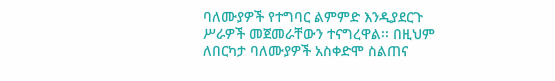ባለሙያዎች የተግባር ልምምድ እንዲያደርጉ ሥራዎች መጀመራቸውን ተናግረዋል፡፡ በዚህም ለበርካታ ባለሙያዎች አስቀድሞ ስልጠና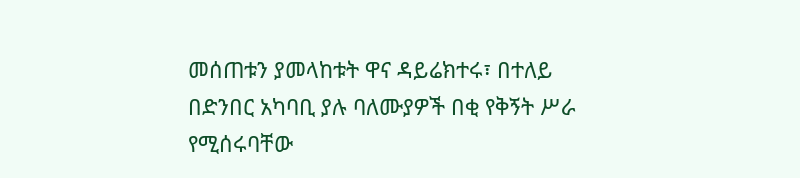መሰጠቱን ያመላከቱት ዋና ዳይሬክተሩ፣ በተለይ በድንበር አካባቢ ያሉ ባለሙያዎች በቂ የቅኝት ሥራ የሚሰሩባቸው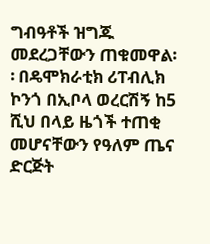ግብዓቶች ዝግጁ መደረጋቸውን ጠቁመዋል፡፡ በዴሞክራቲክ ሪፐብሊክ ኮንጎ በኢቦላ ወረርሽኝ ከ5 ሺህ በላይ ዜጎች ተጠቂ መሆናቸውን የዓለም ጤና ድርጅት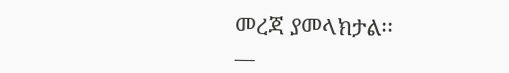መረጃ ያመላክታል፡፡
__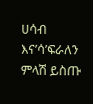ሀሳብ እና’ሳ’ፍራለን
ምላሽ ይስጡ